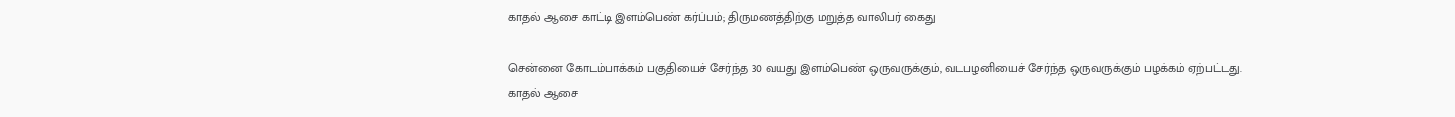காதல் ஆசை காட்டி இளம்பெண் கர்ப்பம்; திருமணத்திற்கு மறுத்த வாலிபர் கைது

சென்னை கோடம்பாக்கம் பகுதியைச் சேர்ந்த 30 வயது இளம்பெண் ஒருவருக்கும், வடபழனியைச் சேர்ந்த ஒருவருக்கும் பழக்கம் ஏற்பட்டது.
காதல் ஆசை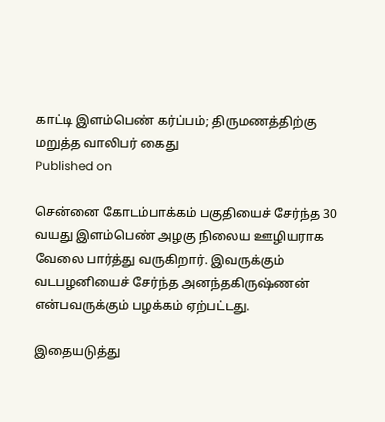காட்டி இளம்பெண் கர்ப்பம்; திருமணத்திற்கு மறுத்த வாலிபர் கைது
Published on

சென்னை கோடம்பாக்கம் பகுதியைச் சேர்ந்த 30 வயது இளம்பெண் அழகு நிலைய ஊழியராக வேலை பார்த்து வருகிறார். இவருக்கும் வடபழனியைச் சேர்ந்த அனந்தகிருஷ்ணன் என்பவருக்கும் பழக்கம் ஏற்பட்டது.

இதையடுத்து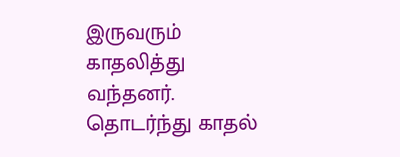இருவரும் காதலித்து வந்தனர். தொடர்ந்து காதல்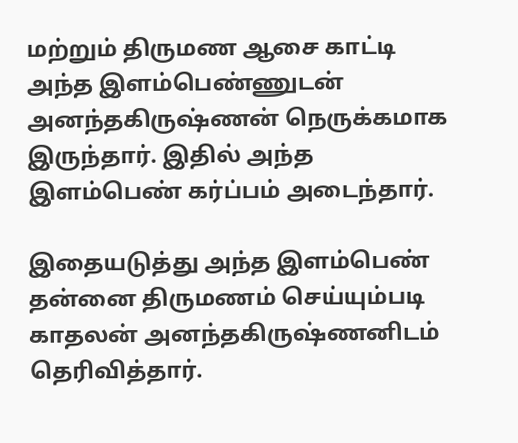மற்றும் திருமண ஆசை காட்டி அந்த இளம்பெண்ணுடன் அனந்தகிருஷ்ணன் நெருக்கமாக இருந்தார். இதில் அந்த இளம்பெண் கர்ப்பம் அடைந்தார்.

இதையடுத்து அந்த இளம்பெண் தன்னை திருமணம் செய்யும்படி காதலன் அனந்தகிருஷ்ணனிடம் தெரிவித்தார்.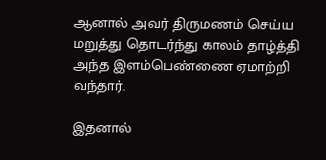ஆனால் அவர் திருமணம் செய்ய மறுத்து தொடர்ந்து காலம் தாழ்த்தி அந்த இளம்பெண்ணை ஏமாற்றி வந்தார்.

இதனால்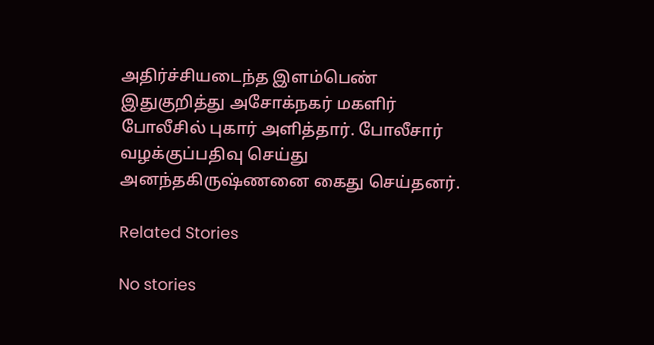அதிர்ச்சியடைந்த இளம்பெண் இதுகுறித்து அசோக்நகர் மகளிர் போலீசில் புகார் அளித்தார். போலீசார் வழக்குப்பதிவு செய்து அனந்தகிருஷ்ணனை கைது செய்தனர்.

Related Stories

No stories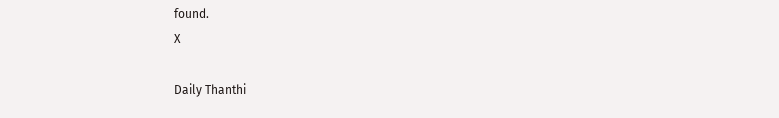found.
X

Daily Thanthi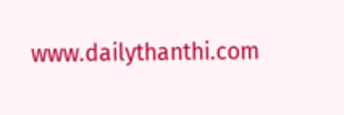www.dailythanthi.com